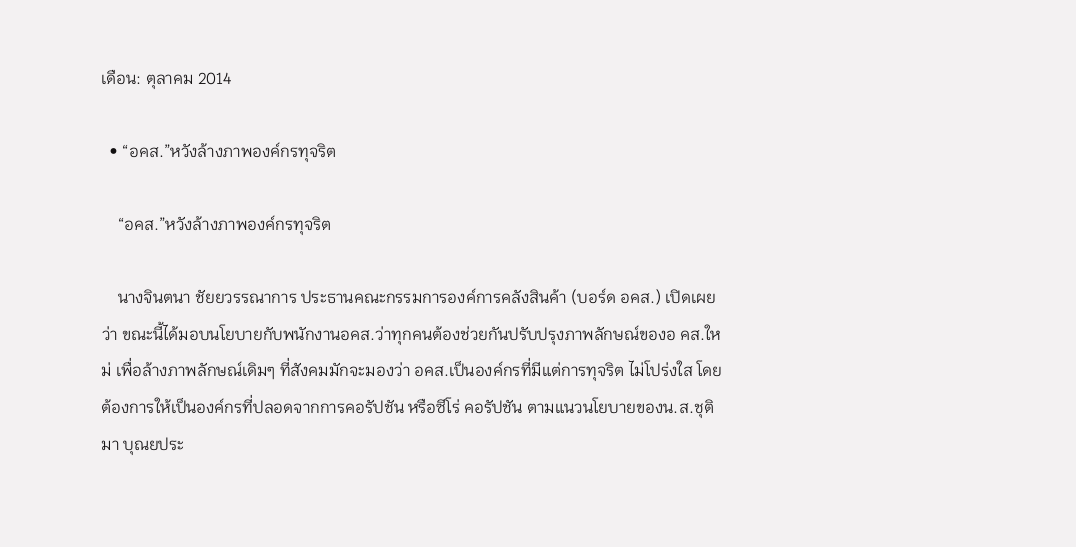เดือน: ตุลาคม 2014

  • “อคส.”หวังล้างภาพองค์กรทุจริต

    “อคส.”หวังล้างภาพองค์กรทุจริต

    นางจินตนา ชัยยวรรณาการ ประธานคณะกรรมการองค์การคลังสินค้า (บอร์ด อคส.) เปิดเผยว่า ขณะนี้ได้มอบนโยบายกับพนักงานอคส.ว่าทุกคนต้องช่วยกันปรับปรุงภาพลักษณ์ของอ คส.ใหม่ เพื่อล้างภาพลักษณ์เดิมๆ ที่สังคมมักจะมองว่า อคส.เป็นองค์กรที่มีแต่การทุจริต ไม่โปร่งใส โดยต้องการให้เป็นองค์กรที่ปลอดจากการคอรัปชัน หรือซีโร่ คอรัปชัน ตามแนวนโยบายของน.ส.ชุติมา บุณยประ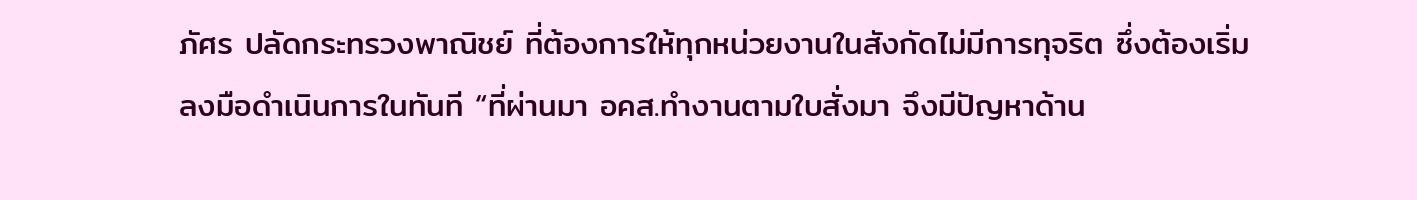ภัศร ปลัดกระทรวงพาณิชย์ ที่ต้องการให้ทุกหน่วยงานในสังกัดไม่มีการทุจริต ซึ่งต้องเริ่มลงมือดำเนินการในทันที “ที่ผ่านมา อคส.ทำงานตามใบสั่งมา จึงมีปัญหาด้าน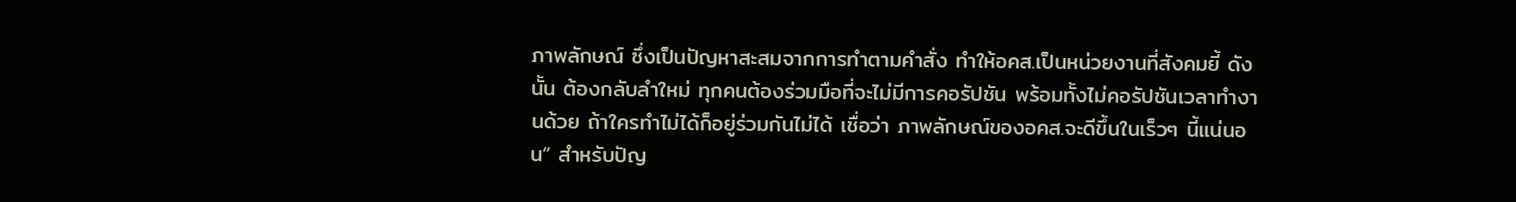ภาพลักษณ์ ซึ่งเป็นปัญหาสะสมจากการทำตามคำสั่ง ทำให้อคส.เป็นหน่วยงานที่สังคมยี้ ดังนั้น ต้องกลับลำใหม่ ทุกคนต้องร่วมมือที่จะไม่มีการคอรัปชัน พร้อมทั้งไม่คอรัปชันเวลาทำงานด้วย ถ้าใครทำไม่ได้ก็อยู่ร่วมกันไม่ได้ เชื่อว่า ภาพลักษณ์ของอคส.จะดีขึ้นในเร็วๆ นี้แน่นอน” สำหรับปัญ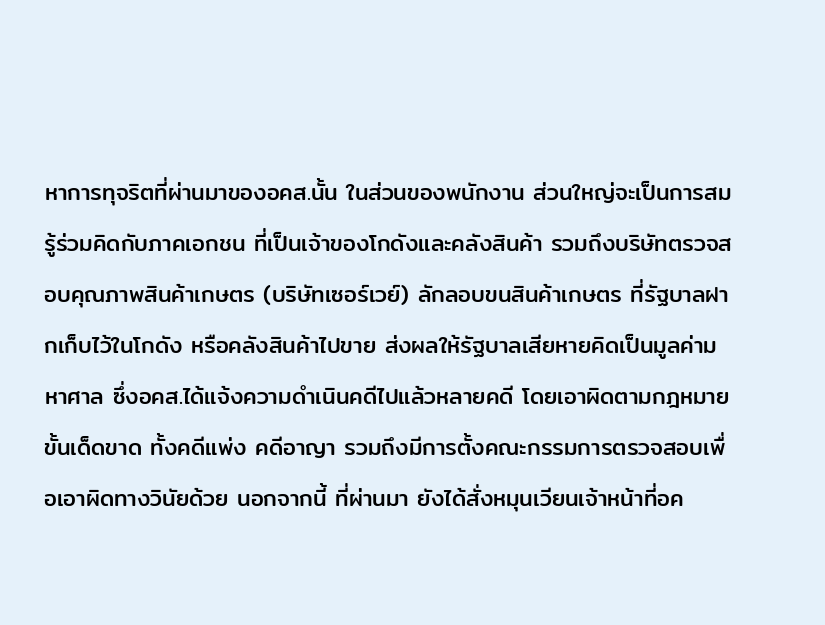หาการทุจริตที่ผ่านมาของอคส.นั้น ในส่วนของพนักงาน ส่วนใหญ่จะเป็นการสมรู้ร่วมคิดกับภาคเอกชน ที่เป็นเจ้าของโกดังและคลังสินค้า รวมถึงบริษัทตรวจสอบคุณภาพสินค้าเกษตร (บริษัทเซอร์เวย์) ลักลอบขนสินค้าเกษตร ที่รัฐบาลฝากเก็บไว้ในโกดัง หรือคลังสินค้าไปขาย ส่งผลให้รัฐบาลเสียหายคิดเป็นมูลค่ามหาศาล ซึ่งอคส.ได้แจ้งความดำเนินคดีไปแล้วหลายคดี โดยเอาผิดตามกฎหมายขั้นเด็ดขาด ทั้งคดีแพ่ง คดีอาญา รวมถึงมีการตั้งคณะกรรมการตรวจสอบเพื่อเอาผิดทางวินัยด้วย นอกจากนี้ ที่ผ่านมา ยังได้สั่งหมุนเวียนเจ้าหน้าที่อค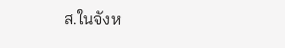ส.ในจังห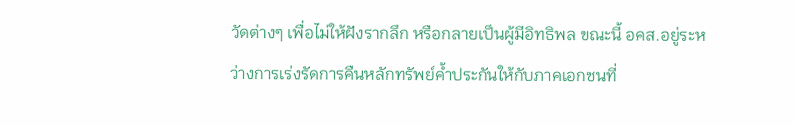วัดต่างๆ เพื่อไม่ให้ฝังรากลึก หรือกลายเป็นผู้มีอิทธิพล ขณะนี้ อคส.อยู่ระหว่างการเร่งรัดการคืนหลักทรัพย์ค้ำประกันให้กับภาคเอกชนที่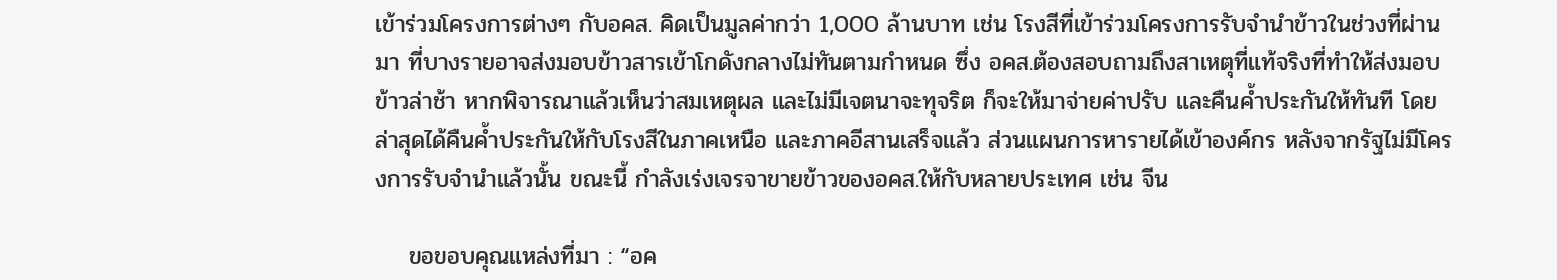เข้าร่วมโครงการต่างๆ กับอคส. คิดเป็นมูลค่ากว่า 1,000 ล้านบาท เช่น โรงสีที่เข้าร่วมโครงการรับจำนำข้าวในช่วงที่ผ่านมา ที่บางรายอาจส่งมอบข้าวสารเข้าโกดังกลางไม่ทันตามกำหนด ซึ่ง อคส.ต้องสอบถามถึงสาเหตุที่แท้จริงที่ทำให้ส่งมอบข้าวล่าช้า หากพิจารณาแล้วเห็นว่าสมเหตุผล และไม่มีเจตนาจะทุจริต ก็จะให้มาจ่ายค่าปรับ และคืนค้ำประกันให้ทันที โดยล่าสุดได้คืนค้ำประกันให้กับโรงสีในภาคเหนือ และภาคอีสานเสร็จแล้ว ส่วนแผนการหารายได้เข้าองค์กร หลังจากรัฐไม่มีโครงการรับจำนำแล้วนั้น ขณะนี้ กำลังเร่งเจรจาขายข้าวของอคส.ให้กับหลายประเทศ เช่น จีน

    ขอขอบคุณแหล่งที่มา : “อค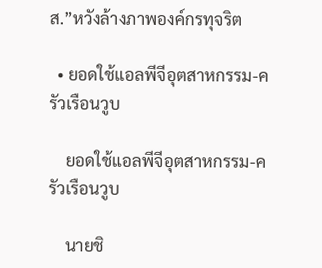ส.”หวังล้างภาพองค์กรทุจริต

  • ยอดใช้แอลพีจีอุตสาหกรรม-ครัวเรือนวูบ

    ยอดใช้แอลพีจีอุตสาหกรรม-ครัวเรือนวูบ

    นายชิ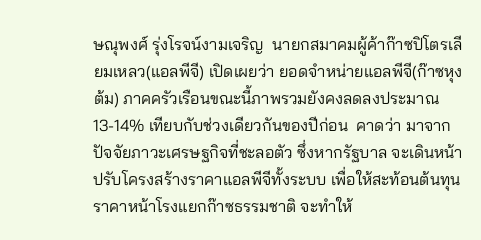ษณุพงศ์ รุ่งโรจน์งามเจริญ  นายกสมาคมผู้ค้าก๊าซปิโตรเลียมเหลว(แอลพีจี) เปิดเผยว่า ยอดจำหน่ายแอลพีจี(ก๊าซหุงต้ม) ภาคครัวเรือนขณะนี้ภาพรวมยังคงลดลงประมาณ 13-14% เทียบกับช่วงเดียวกันของปีก่อน  คาดว่า มาจากปัจจัยภาวะเศรษฐกิจที่ชะลอตัว ซึ่งหากรัฐบาล จะเดินหน้าปรับโครงสร้างราคาแอลพีจีทั้งระบบ เพื่อให้สะท้อนต้นทุนราคาหน้าโรงแยกก๊าซธรรมชาติ จะทำให้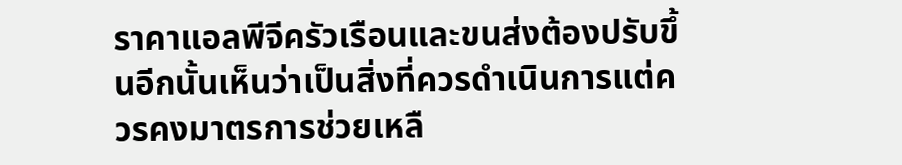ราคาแอลพีจีครัวเรือนและขนส่งต้องปรับขึ้นอีกนั้นเห็นว่าเป็นสิ่งที่ควรดำเนินการแต่ควรคงมาตรการช่วยเหลื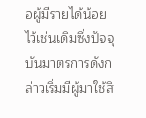อผู้มีรายได้น้อยไว้เช่นเดิมซึ่งปัจจุบันมาตรการดังกล่าวเริ่มมีผู้มาใช้สิ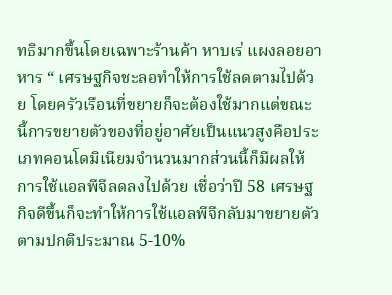ทธิมากขึ้นโดยเฉพาะร้านค้า หาบเร่ แผงลอยอาหาร “ เศรษฐกิจชะลอทำให้การใช้ลดตามไปด้วย โดยครัวเรือนที่ขยายก็จะต้องใช้มากแต่ขณะนี้การขยายตัวของที่อยู่อาศัยเป็นแนวสูงคือประเภทคอนโดมิเนียมจำนวนมากส่วนนี้ก็มีผลให้การใช้แอลพีจีลดลงไปด้วย เชื่อว่าปี 58 เศรษฐกิจดีขึ้นก็จะทำให้การใช้แอลพีจีกลับมาขยายตัวตามปกติประมาณ 5-10%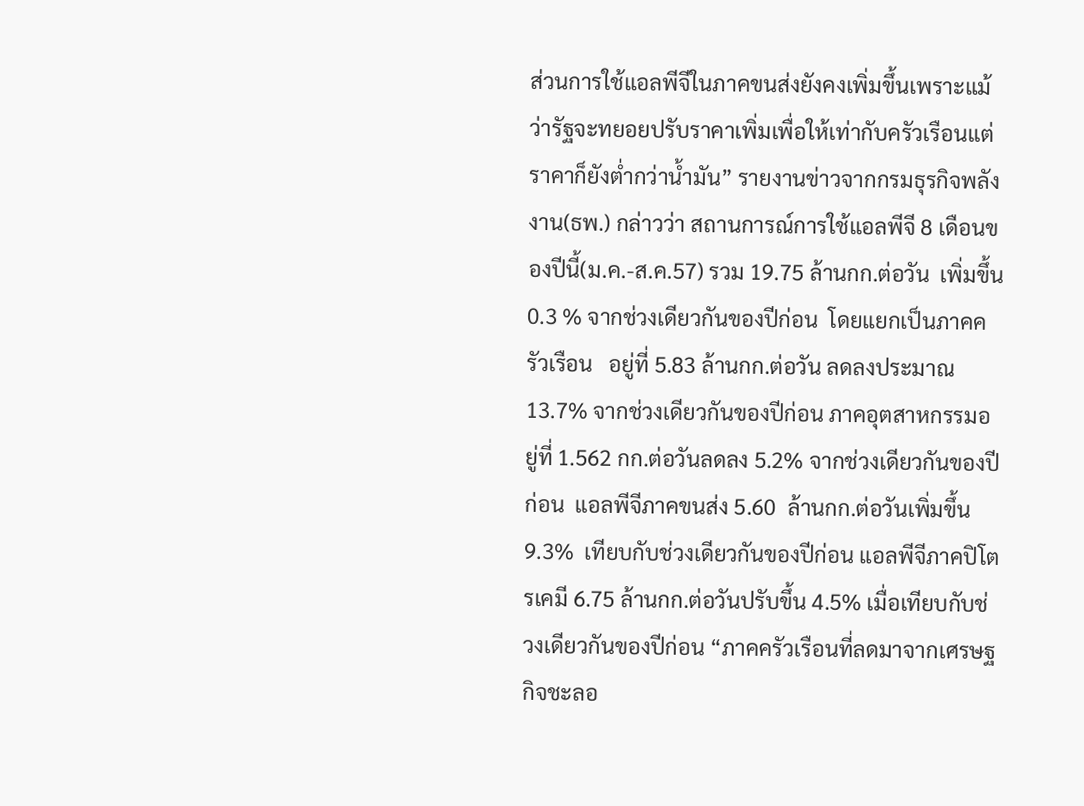ส่วนการใช้แอลพีจีในภาคขนส่งยังคงเพิ่มขึ้นเพราะแม้ว่ารัฐจะทยอยปรับราคาเพิ่มเพื่อให้เท่ากับครัวเรือนแต่ราคาก็ยังต่ำกว่าน้ำมัน” รายงานข่าวจากกรมธุรกิจพลังงาน(ธพ.) กล่าวว่า สถานการณ์การใช้แอลพีจี 8 เดือนของปีนี้(ม.ค.-ส.ค.57) รวม 19.75 ล้านกก.ต่อวัน  เพิ่มขึ้น 0.3 % จากช่วงเดียวกันของปีก่อน  โดยแยกเป็นภาคครัวเรือน   อยู่ที่ 5.83 ล้านกก.ต่อวัน ลดลงประมาณ 13.7% จากช่วงเดียวกันของปีก่อน ภาคอุตสาหกรรมอยู่ที่ 1.562 กก.ต่อวันลดลง 5.2% จากช่วงเดียวกันของปีก่อน  แอลพีจีภาคขนส่ง 5.60  ล้านกก.ต่อวันเพิ่มขึ้น 9.3%  เทียบกับช่วงเดียวกันของปีก่อน แอลพีจีภาคปิโตรเคมี 6.75 ล้านกก.ต่อวันปรับขึ้น 4.5% เมื่อเทียบกับช่วงเดียวกันของปีก่อน “ภาคครัวเรือนที่ลดมาจากเศรษฐกิจชะลอ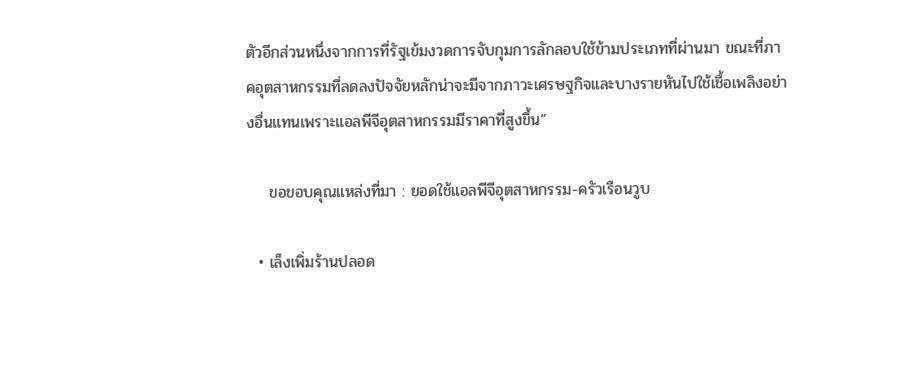ตัวอีกส่วนหนึ่งจากการที่รัฐเข้มงวดการจับกุมการลักลอบใช้ข้ามประเภทที่ผ่านมา ขณะที่ภาคอุตสาหกรรมที่ลดลงปัจจัยหลักน่าจะมีจากภาวะเศรษฐกิจและบางรายหันไปใช้เชื้อเพลิงอย่างอื่นแทนเพราะแอลพีจีอุตสาหกรรมมีราคาที่สูงขึ้น”

    ขอขอบคุณแหล่งที่มา : ยอดใช้แอลพีจีอุตสาหกรรม-ครัวเรือนวูบ

  • เล็งเพิ่มร้านปลอด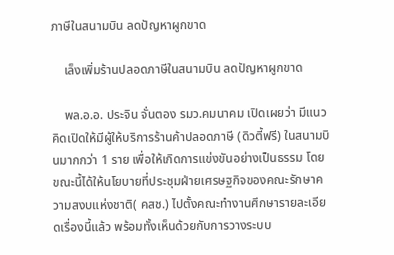ภาษีในสนามบิน ลดปัญหาผูกขาด

    เล็งเพิ่มร้านปลอดภาษีในสนามบิน ลดปัญหาผูกขาด

    พล.อ.อ. ประจิน จั่นตอง รมว.คมนาคม เปิดเผยว่า มีแนวคิดเปิดให้มีผู้ให้บริการร้านค้าปลอดภาษี (ดิวตี้ฟรี) ในสนามบินมากกว่า 1 ราย เพื่อให้เกิดการแข่งขันอย่างเป็นธรรม โดยขณะนี้ได้ให้นโยบายที่ประชุมฝ่ายเศรษฐกิจของคณะรักษาความสงบแห่งชาติ( คสช.) ไปตั้งคณะทำงานศึกษารายละเอียดเรื่องนี้แล้ว พร้อมทั้งเห็นด้วยกับการวางระบบ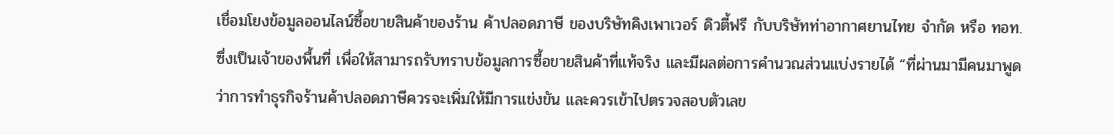เชื่อมโยงข้อมูลออนไลน์ซื้อขายสินค้าของร้าน ค้าปลอดภาษี ของบริษัทคิงเพาเวอร์ ดิวตี้ฟรี กับบริษัทท่าอากาศยานไทย จำกัด หรือ ทอท.ซึ่งเป็นเจ้าของพื้นที่ เพื่อให้สามารถรับทราบข้อมูลการซื้อขายสินค้าที่แท้จริง และมีผลต่อการคำนวณส่วนแบ่งรายได้ “ที่ผ่านมามีคนมาพูดว่าการทำธุรกิจร้านค้าปลอดภาษีควรจะเพิ่มให้มีการแข่งขัน และควรเข้าไปตรวจสอบตัวเลข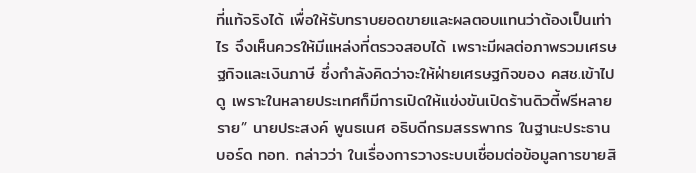ที่แท้จริงได้ เพื่อให้รับทราบยอดขายและผลตอบแทนว่าต้องเป็นเท่าไร จึงเห็นควรให้มีแหล่งที่ตรวจสอบได้ เพราะมีผลต่อภาพรวมเศรษฐกิจและเงินภาษี ซึ่งกำลังคิดว่าจะให้ฝ่ายเศรษฐกิจของ คสช.เข้าไปดู เพราะในหลายประเทศก็มีการเปิดให้แข่งขันเปิดร้านดิวตี้ฟรีหลายราย” นายประสงค์ พูนธเนศ อธิบดีกรมสรรพากร ในฐานะประธานบอร์ด ทอท. กล่าวว่า ในเรื่องการวางระบบเชื่อมต่อข้อมูลการขายสิ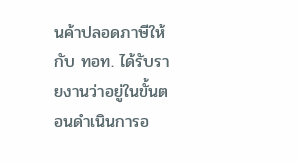นค้าปลอดภาษีให้กับ ทอท. ได้รับรายงานว่าอยู่ในขั้นตอนดำเนินการอ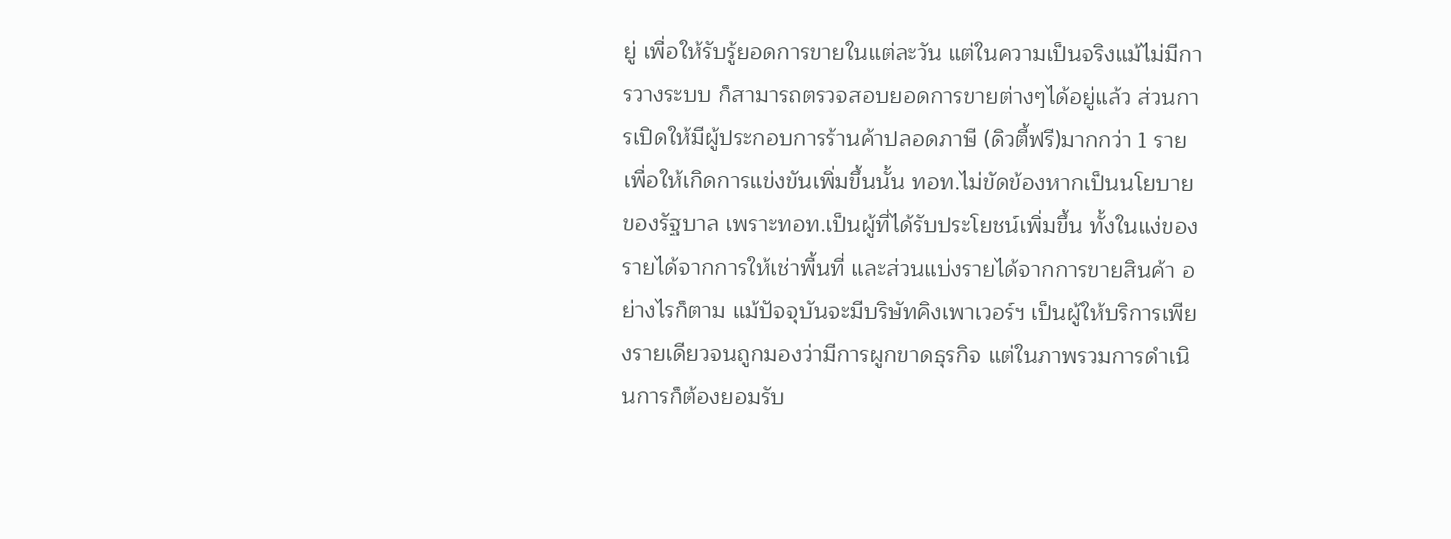ยู่ เพื่อให้รับรู้ยอดการขายในแต่ละวัน แต่ในความเป็นจริงแม้ไม่มีการวางระบบ ก็สามารถตรวจสอบยอดการขายต่างๆได้อยู่แล้ว ส่วนการเปิดให้มีผู้ประกอบการร้านค้าปลอดภาษี (ดิวตี้ฟรี)มากกว่า 1 ราย เพื่อให้เกิดการแข่งขันเพิ่มขึ้นนั้น ทอท.ไม่ขัดข้องหากเป็นนโยบายของรัฐบาล เพราะทอท.เป็นผู้ที่ได้รับประโยชน์เพิ่มขึ้น ทั้งในแง่ของรายได้จากการให้เช่าพื้นที่ และส่วนแบ่งรายได้จากการขายสินค้า อย่างไรก็ตาม แม้ปัจจุบันจะมีบริษัทคิงเพาเวอร์ฯ เป็นผู้ให้บริการเพียงรายเดียวจนถูกมองว่ามีการผูกขาดธุรกิจ แต่ในภาพรวมการดำเนินการก็ต้องยอมรับ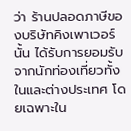ว่า ร้านปลอดภาษีของบริษัทคิงเพาเวอร์นั้น ได้รับการยอมรับจากนักท่องเที่ยวทั้งในและต่างประเทศ โดยเฉพาะใน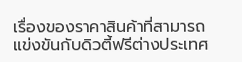เรื่องของราคาสินค้าที่สามารถแข่งขันกับดิวตี้ฟรีต่างประเทศ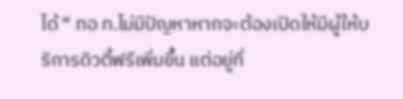ได้ “ ทอ ท.ไม่มีปัญหาหากจะต้องเปิดให้มีผู้ให้บริการดิวตี้ฟรีเพิ่มขึ้น แต่อยู่ที่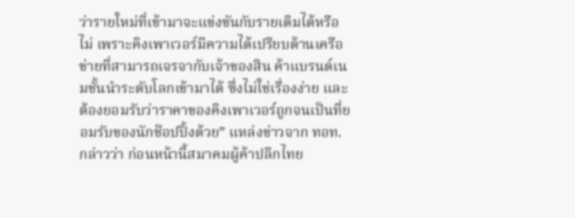ว่ารายใหม่ที่เข้ามาจะแข่งขันกับรายเดิมได้หรือไม่ เพราะคิงเพาเวอร์มีความได้เปรียบด้านเครือข่ายที่สามารถเจรจากับเจ้าของสิน ค้าแบรนด์เนมชั้นนำระดับโลกเข้ามาได้ ซึ่งไม่ใช่เรื่องง่าย และต้องยอมรับว่าราคาของคิงเพาเวอร์ถูกจนเป็นที่ยอมรับของนักช๊อปปิ้งด้วย” แหล่งข่าวจาก ทอท. กล่าวว่า ก่อนหน้านี้สมาคมผู้ค้าปลีกไทย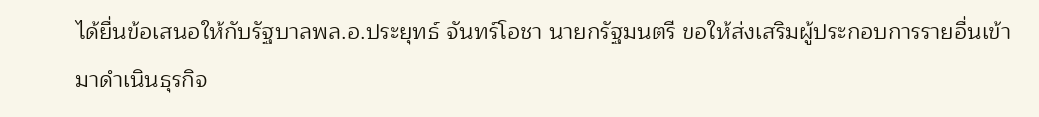ได้ยื่นข้อเสนอให้กับรัฐบาลพล.อ.ประยุทธ์ จันทร์โอชา นายกรัฐมนตรี ขอให้ส่งเสริมผู้ประกอบการรายอื่นเข้ามาดำเนินธุรกิจ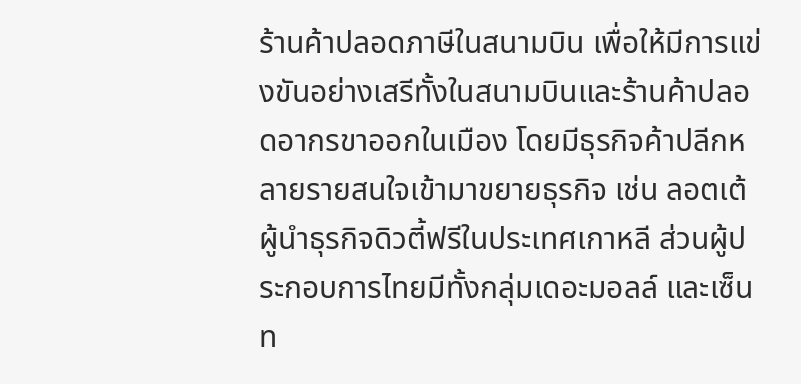ร้านค้าปลอดภาษีในสนามบิน เพื่อให้มีการแข่งขันอย่างเสรีทั้งในสนามบินและร้านค้าปลอดอากรขาออกในเมือง โดยมีธุรกิจค้าปลีกหลายรายสนใจเข้ามาขยายธุรกิจ เช่น ลอตเต้ ผู้นำธุรกิจดิวตี้ฟรีในประเทศเกาหลี ส่วนผู้ประกอบการไทยมีทั้งกลุ่มเดอะมอลล์ และเซ็นท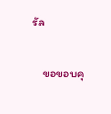รัล

    ขอขอบคุ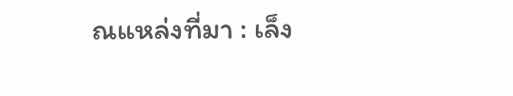ณแหล่งที่มา : เล็ง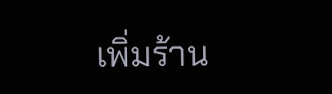เพิ่มร้าน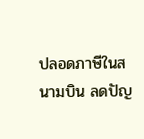ปลอดภาษีในสนามบิน ลดปัญ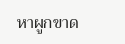หาผูกขาด